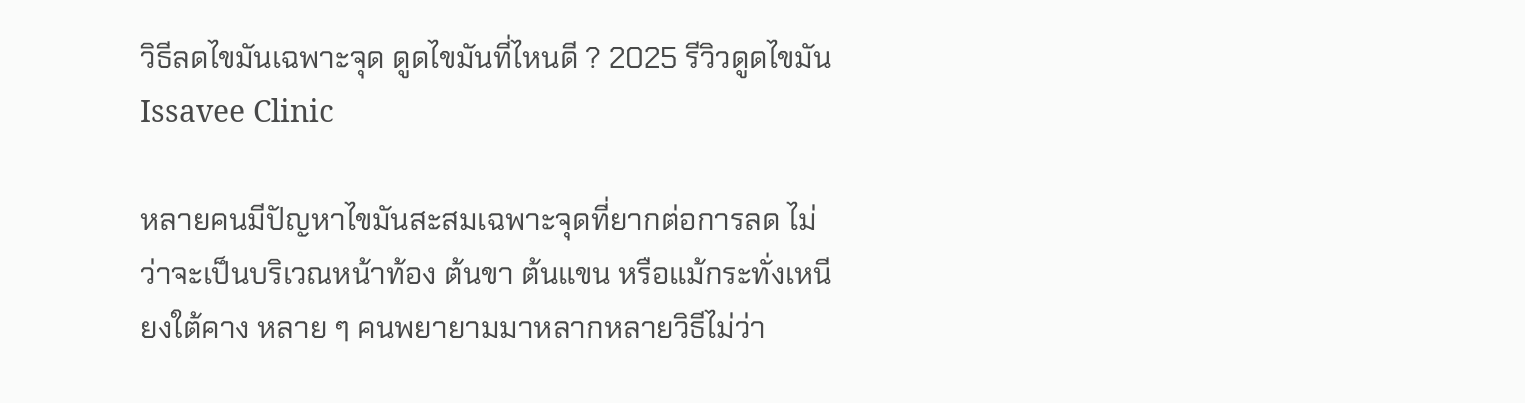วิธีลดไขมันเฉพาะจุด ดูดไขมันที่ไหนดี ? 2025 รีวิวดูดไขมัน Issavee Clinic

หลายคนมีปัญหาไขมันสะสมเฉพาะจุดที่ยากต่อการลด ไม่ว่าจะเป็นบริเวณหน้าท้อง ต้นขา ต้นแขน หรือแม้กระทั่งเหนียงใต้คาง หลาย ๆ คนพยายามมาหลากหลายวิธีไม่ว่า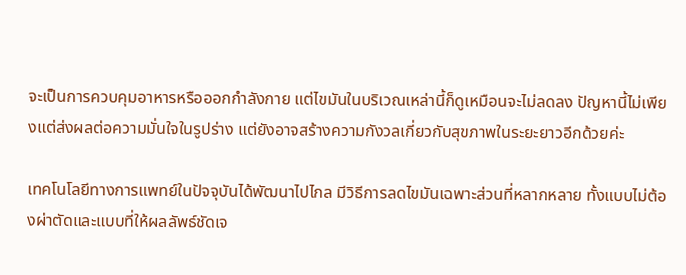จะเป็นการควบคุมอาหารหรือออกกำลังกาย แต่ไขมันในบริเวณเหล่านี้ก็ดูเหมือนจะไม่ลดลง ปัญหานี้ไม่เพียงแต่ส่งผลต่อความมั่นใจในรูปร่าง แต่ยังอาจสร้างความกังวลเกี่ยวกับสุขภาพในระยะยาวอีกด้วยค่ะ

เทคโนโลยีทางการแพทย์ในปัจจุบันได้พัฒนาไปไกล มีวิธีการลดไขมันเฉพาะส่วนที่หลากหลาย ทั้งแบบไม่ต้องผ่าตัดและแบบที่ให้ผลลัพธ์ชัดเจ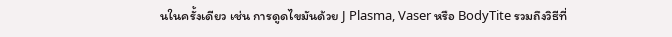นในครั้งเดียว เช่น การดูดไขมันด้วย J Plasma, Vaser หรือ BodyTite รวมถึงวิธีที่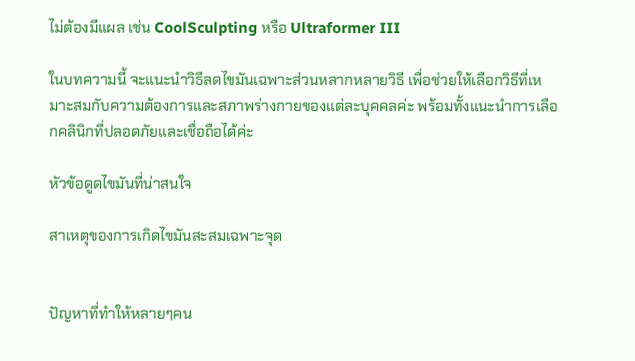ไม่ต้องมีแผล เช่น CoolSculpting หรือ Ultraformer III

ในบทความนี้ จะแนะนำวิธีลดไขมันเฉพาะส่วนหลากหลายวิธี เพื่อช่วยให้เลือกวิธีที่เหมาะสมกับความต้องการและสภาพร่างกายของแต่ละบุคคลค่ะ พร้อมทั้งแนะนำการเลือกคลินิกที่ปลอดภัยและเชื่อถือได้ค่ะ

หัวข้อดูดไขมันที่น่าสนใจ

สาเหตุของการเกิดไขมันสะสมเฉพาะจุด


ปัญหาที่ทำให้หลายๆคน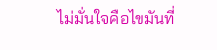ไม่มั่นใจคือไขมันที่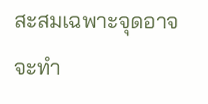สะสมเฉพาะจุดอาจจะทำ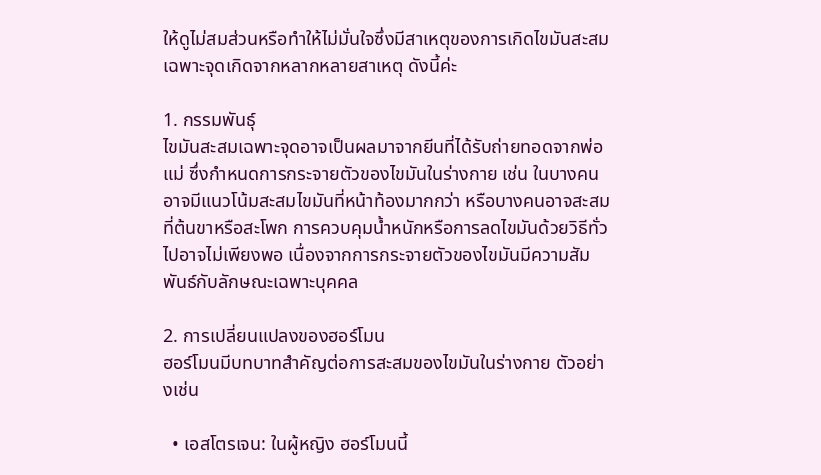ให้ดูไม่สมส่วนหรือทำให้ไม่มั่นใจซึ่งมีสาเหตุของการเกิดไขมันสะสมเฉพาะจุดเกิดจากหลากหลายสาเหตุ ดังนี้ค่ะ

1. กรรมพันธุ์
ไขมันสะสมเฉพาะจุดอาจเป็นผลมาจากยีนที่ได้รับถ่ายทอดจากพ่อแม่ ซึ่งกำหนดการกระจายตัวของไขมันในร่างกาย เช่น ในบางคนอาจมีแนวโน้มสะสมไขมันที่หน้าท้องมากกว่า หรือบางคนอาจสะสมที่ต้นขาหรือสะโพก การควบคุมน้ำหนักหรือการลดไขมันด้วยวิธีทั่วไปอาจไม่เพียงพอ เนื่องจากการกระจายตัวของไขมันมีความสัมพันธ์กับลักษณะเฉพาะบุคคล

2. การเปลี่ยนแปลงของฮอร์โมน
ฮอร์โมนมีบทบาทสำคัญต่อการสะสมของไขมันในร่างกาย ตัวอย่างเช่น

  • เอสโตรเจน: ในผู้หญิง ฮอร์โมนนี้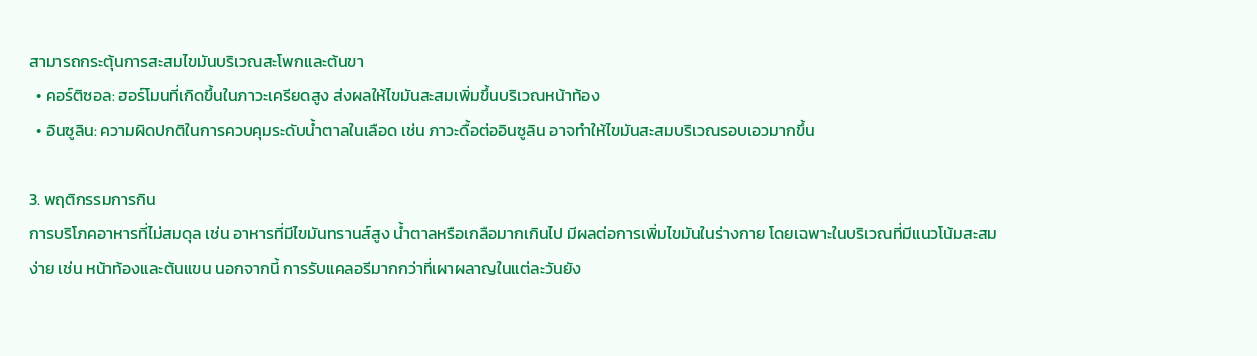สามารถกระตุ้นการสะสมไขมันบริเวณสะโพกและต้นขา
  • คอร์ติซอล: ฮอร์โมนที่เกิดขึ้นในภาวะเครียดสูง ส่งผลให้ไขมันสะสมเพิ่มขึ้นบริเวณหน้าท้อง
  • อินซูลิน: ความผิดปกติในการควบคุมระดับน้ำตาลในเลือด เช่น ภาวะดื้อต่ออินซูลิน อาจทำให้ไขมันสะสมบริเวณรอบเอวมากขึ้น

3. พฤติกรรมการกิน
การบริโภคอาหารที่ไม่สมดุล เช่น อาหารที่มีไขมันทรานส์สูง น้ำตาลหรือเกลือมากเกินไป มีผลต่อการเพิ่มไขมันในร่างกาย โดยเฉพาะในบริเวณที่มีแนวโน้มสะสมง่าย เช่น หน้าท้องและต้นแขน นอกจากนี้ การรับแคลอรีมากกว่าที่เผาผลาญในแต่ละวันยัง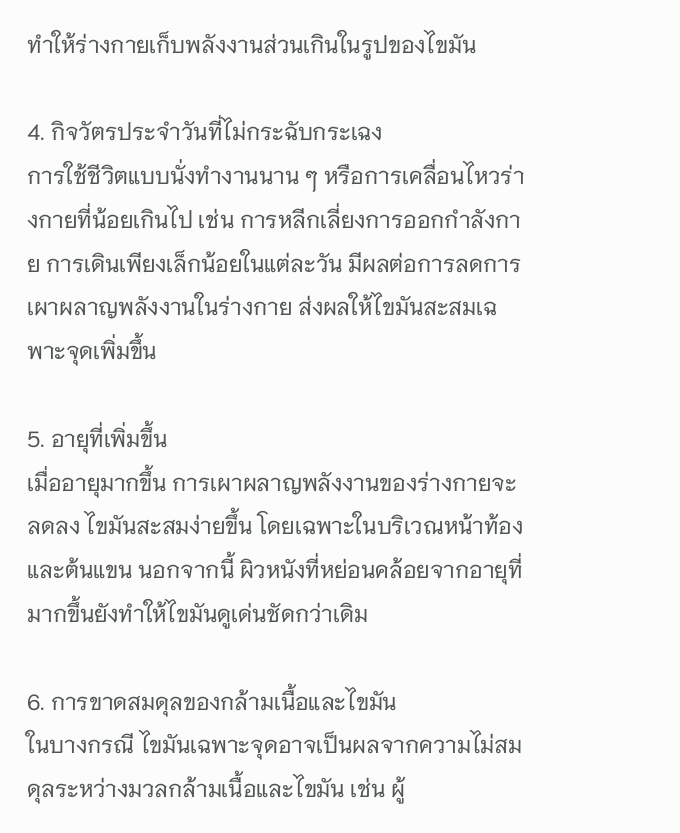ทำให้ร่างกายเก็บพลังงานส่วนเกินในรูปของไขมัน

4. กิจวัตรประจำวันที่ไม่กระฉับกระเฉง
การใช้ชีวิตแบบนั่งทำงานนาน ๆ หรือการเคลื่อนไหวร่างกายที่น้อยเกินไป เช่น การหลีกเลี่ยงการออกกำลังกาย การเดินเพียงเล็กน้อยในแต่ละวัน มีผลต่อการลดการเผาผลาญพลังงานในร่างกาย ส่งผลให้ไขมันสะสมเฉพาะจุดเพิ่มขึ้น

5. อายุที่เพิ่มขึ้น
เมื่ออายุมากขึ้น การเผาผลาญพลังงานของร่างกายจะลดลง ไขมันสะสมง่ายขึ้น โดยเฉพาะในบริเวณหน้าท้องและต้นแขน นอกจากนี้ ผิวหนังที่หย่อนคล้อยจากอายุที่มากขึ้นยังทำให้ไขมันดูเด่นชัดกว่าเดิม

6. การขาดสมดุลของกล้ามเนื้อและไขมัน
ในบางกรณี ไขมันเฉพาะจุดอาจเป็นผลจากความไม่สมดุลระหว่างมวลกล้ามเนื้อและไขมัน เช่น ผู้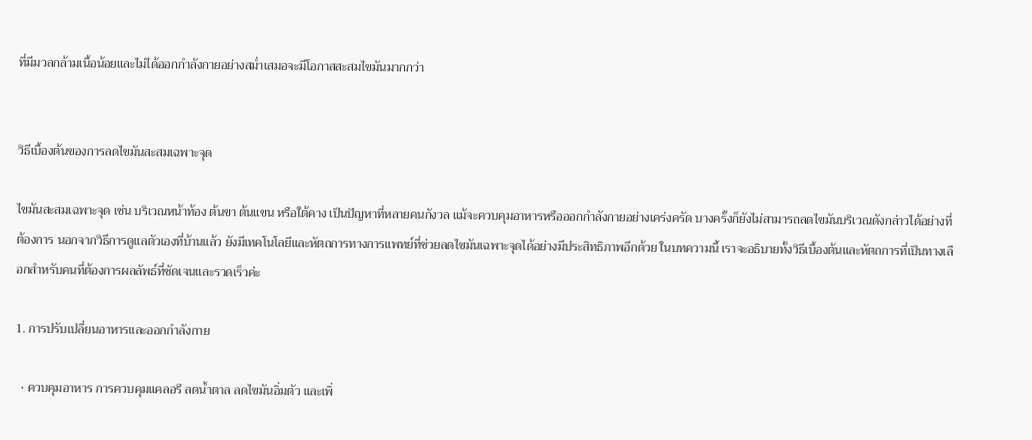ที่มีมวลกล้ามเนื้อน้อยและไม่ได้ออกกำลังกายอย่างสม่ำเสมอจะมีโอกาสสะสมไขมันมากกว่า


วิธีเบื้องต้นของการลดไขมันสะสมเฉพาะจุด

ไขมันสะสมเฉพาะจุด เช่น บริเวณหน้าท้อง ต้นขา ต้นแขน หรือใต้คาง เป็นปัญหาที่หลายคนกังวล แม้จะควบคุมอาหารหรือออกกำลังกายอย่างเคร่งครัด บางครั้งก็ยังไม่สามารถลดไขมันบริเวณดังกล่าวได้อย่างที่ต้องการ นอกจากวิธีการดูแลตัวเองที่บ้านแล้ว ยังมีเทคโนโลยีและหัตถการทางการแพทย์ที่ช่วยลดไขมันเฉพาะจุดได้อย่างมีประสิทธิภาพอีกด้วย ในบทความนี้ เราจะอธิบายทั้งวิธีเบื้องต้นและหัตถการที่เป็นทางเลือกสำหรับคนที่ต้องการผลลัพธ์ที่ชัดเจนและรวดเร็วค่ะ

1. การปรับเปลี่ยนอาหารและออกกำลังกาย

  • ควบคุมอาหาร การควบคุมแคลอรี ลดน้ำตาล ลดไขมันอิ่มตัว และเพิ่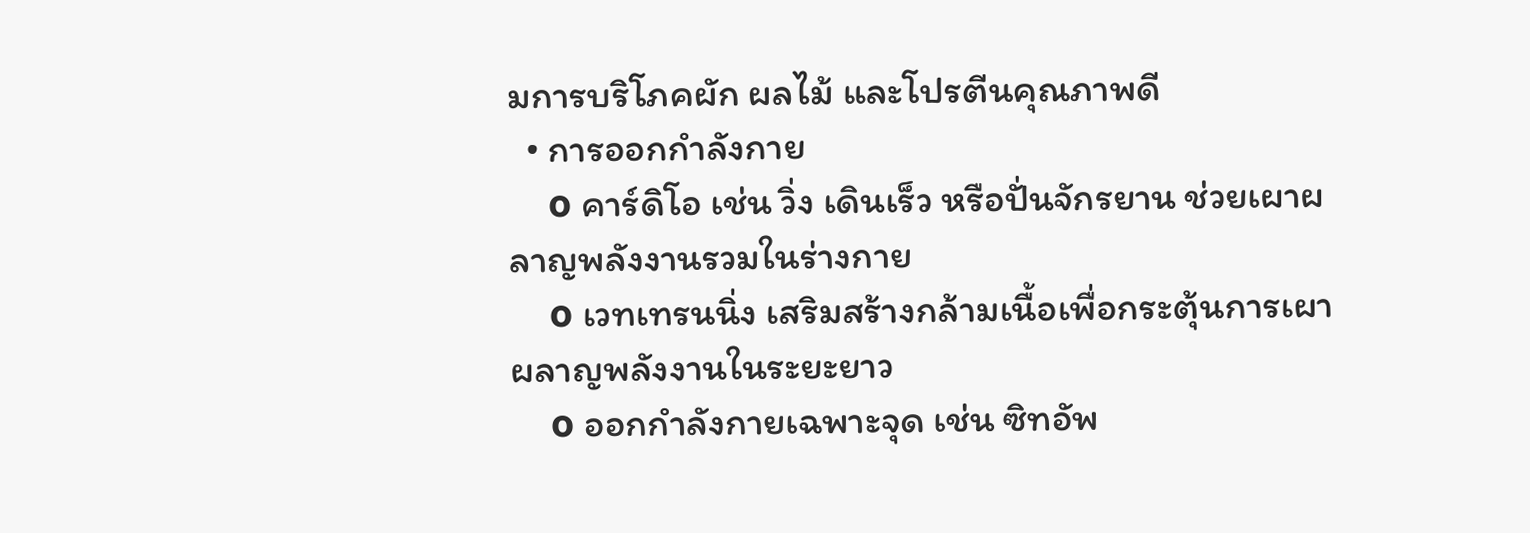มการบริโภคผัก ผลไม้ และโปรตีนคุณภาพดี
  • การออกกำลังกาย
    o คาร์ดิโอ เช่น วิ่ง เดินเร็ว หรือปั่นจักรยาน ช่วยเผาผลาญพลังงานรวมในร่างกาย
    o เวทเทรนนิ่ง เสริมสร้างกล้ามเนื้อเพื่อกระตุ้นการเผาผลาญพลังงานในระยะยาว
    o ออกกำลังกายเฉพาะจุด เช่น ซิทอัพ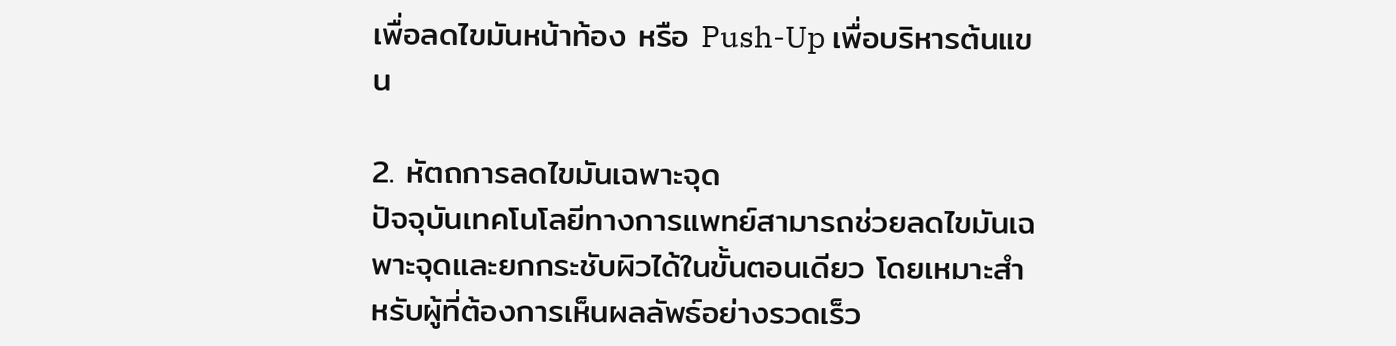เพื่อลดไขมันหน้าท้อง หรือ Push-Up เพื่อบริหารต้นแขน

2. หัตถการลดไขมันเฉพาะจุด
ปัจจุบันเทคโนโลยีทางการแพทย์สามารถช่วยลดไขมันเฉพาะจุดและยกกระชับผิวได้ในขั้นตอนเดียว โดยเหมาะสำหรับผู้ที่ต้องการเห็นผลลัพธ์อย่างรวดเร็ว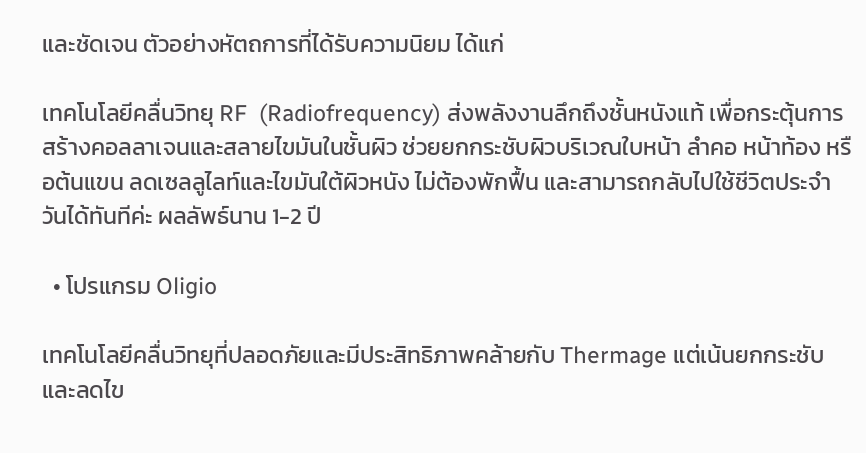และชัดเจน ตัวอย่างหัตถการที่ได้รับความนิยม ได้แก่

เทคโนโลยีคลื่นวิทยุ RF  (Radiofrequency) ส่งพลังงานลึกถึงชั้นหนังแท้ เพื่อกระตุ้นการสร้างคอลลาเจนและสลายไขมันในชั้นผิว ช่วยยกกระชับผิวบริเวณใบหน้า ลำคอ หน้าท้อง หรือต้นแขน ลดเซลลูไลท์และไขมันใต้ผิวหนัง ไม่ต้องพักฟื้น และสามารถกลับไปใช้ชีวิตประจำวันได้ทันทีค่ะ ผลลัพธ์นาน 1-2 ปี

  • โปรแกรม Oligio

เทคโนโลยีคลื่นวิทยุที่ปลอดภัยและมีประสิทธิภาพคล้ายกับ Thermage แต่เน้นยกกระชับและลดไข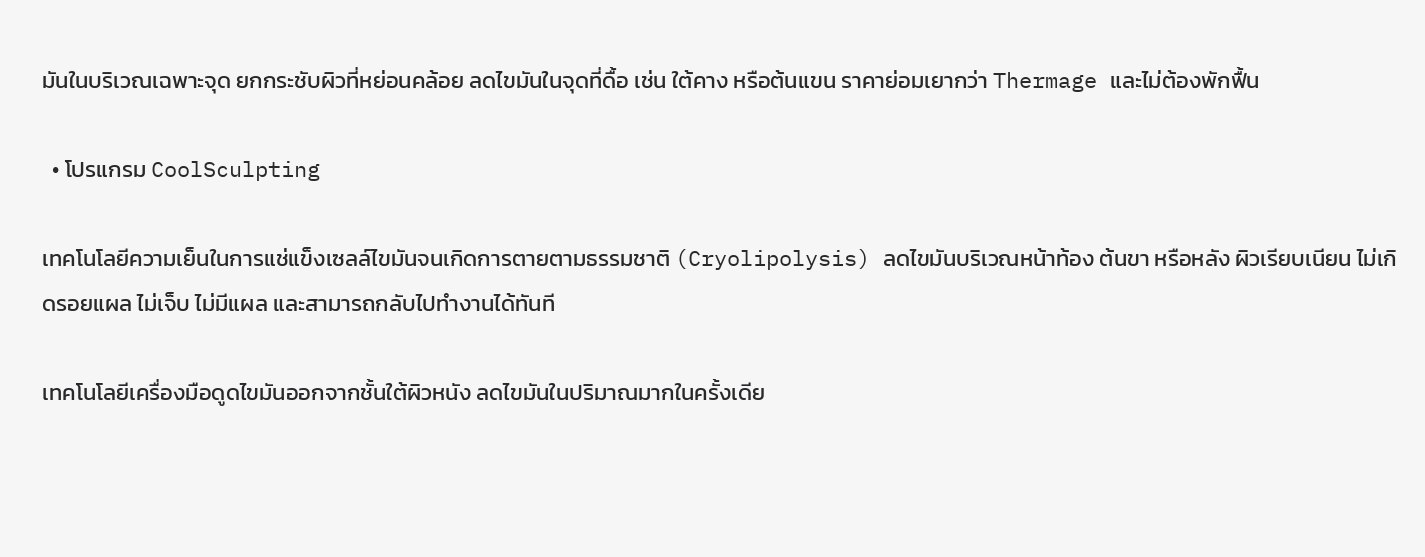มันในบริเวณเฉพาะจุด ยกกระชับผิวที่หย่อนคล้อย ลดไขมันในจุดที่ดื้อ เช่น ใต้คาง หรือต้นแขน ราคาย่อมเยากว่า Thermage และไม่ต้องพักฟื้น

  • โปรแกรม CoolSculpting

เทคโนโลยีความเย็นในการแช่แข็งเซลล์ไขมันจนเกิดการตายตามธรรมชาติ (Cryolipolysis) ลดไขมันบริเวณหน้าท้อง ต้นขา หรือหลัง ผิวเรียบเนียน ไม่เกิดรอยแผล ไม่เจ็บ ไม่มีแผล และสามารถกลับไปทำงานได้ทันที

เทคโนโลยีเครื่องมือดูดไขมันออกจากชั้นใต้ผิวหนัง ลดไขมันในปริมาณมากในครั้งเดีย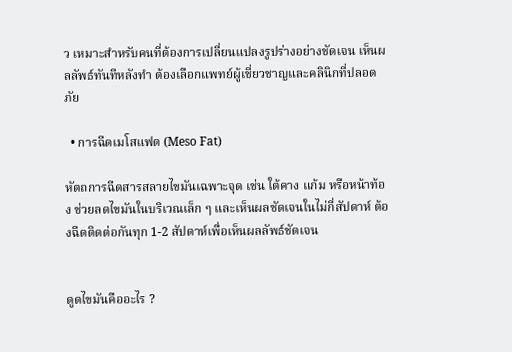ว เหมาะสำหรับคนที่ต้องการเปลี่ยนแปลงรูปร่างอย่างชัดเจน เห็นผลลัพธ์ทันทีหลังทำ ต้องเลือกแพทย์ผู้เชี่ยวชาญและคลินิกที่ปลอดภัย

  • การฉีดเมโสแฟต (Meso Fat)

หัตถการฉีดสารสลายไขมันเฉพาะจุด เช่น ใต้คาง แก้ม หรือหน้าท้อง ช่วยลดไขมันในบริเวณเล็ก ๆ และเห็นผลชัดเจนในไม่กี่สัปดาห์ ต้องฉีดติดต่อกันทุก 1-2 สัปดาห์เพื่อเห็นผลลัพธ์ชัดเจน


ดูดไขมันคืออะไร ?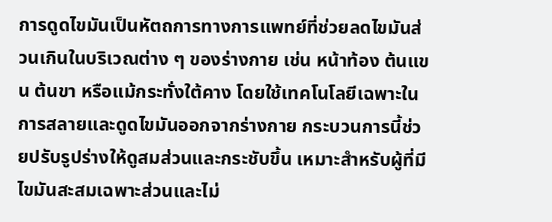การดูดไขมันเป็นหัตถการทางการแพทย์ที่ช่วยลดไขมันส่วนเกินในบริเวณต่าง ๆ ของร่างกาย เช่น หน้าท้อง ต้นแขน ต้นขา หรือแม้กระทั่งใต้คาง โดยใช้เทคโนโลยีเฉพาะในการสลายและดูดไขมันออกจากร่างกาย กระบวนการนี้ช่วยปรับรูปร่างให้ดูสมส่วนและกระชับขึ้น เหมาะสำหรับผู้ที่มีไขมันสะสมเฉพาะส่วนและไม่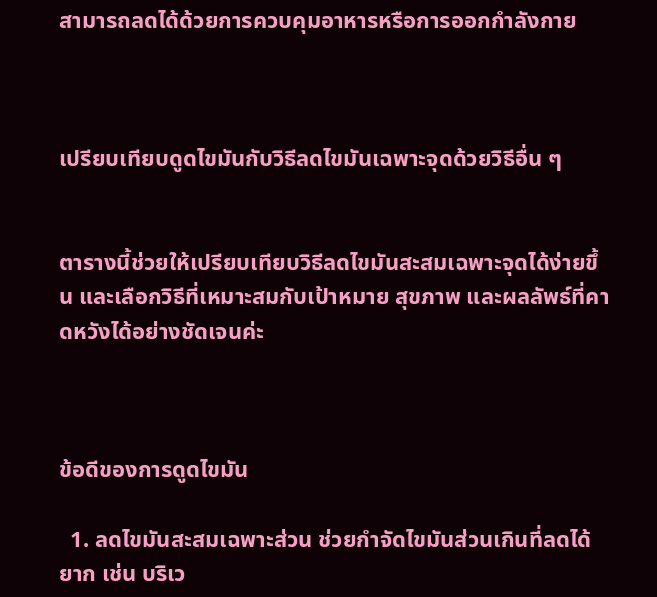สามารถลดได้ด้วยการควบคุมอาหารหรือการออกกำลังกาย



เปรียบเทียบดูดไขมันกับวิธีลดไขมันเฉพาะจุดด้วยวิธีอื่น ๆ


ตารางนี้ช่วยให้เปรียบเทียบวิธีลดไขมันสะสมเฉพาะจุดได้ง่ายขึ้น และเลือกวิธีที่เหมาะสมกับเป้าหมาย สุขภาพ และผลลัพธ์ที่คาดหวังได้อย่างชัดเจนค่ะ



ข้อดีของการดูดไขมัน

  1. ลดไขมันสะสมเฉพาะส่วน ช่วยกำจัดไขมันส่วนเกินที่ลดได้ยาก เช่น บริเว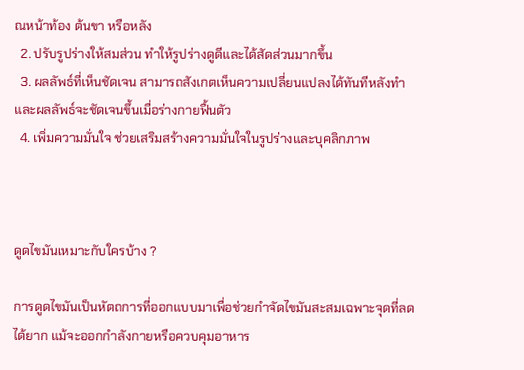ณหน้าท้อง ต้นขา หรือหลัง
  2. ปรับรูปร่างให้สมส่วน ทำให้รูปร่างดูดีและได้สัดส่วนมากขึ้น
  3. ผลลัพธ์ที่เห็นชัดเจน สามารถสังเกตเห็นความเปลี่ยนแปลงได้ทันทีหลังทำ และผลลัพธ์จะชัดเจนขึ้นเมื่อร่างกายฟื้นตัว
  4. เพิ่มความมั่นใจ ช่วยเสริมสร้างความมั่นใจในรูปร่างและบุคลิกภาพ



ดูดไขมันเหมาะกับใครบ้าง ?

การดูดไขมันเป็นหัตถการที่ออกแบบมาเพื่อช่วยกำจัดไขมันสะสมเฉพาะจุดที่ลดได้ยาก แม้จะออกกำลังกายหรือควบคุมอาหาร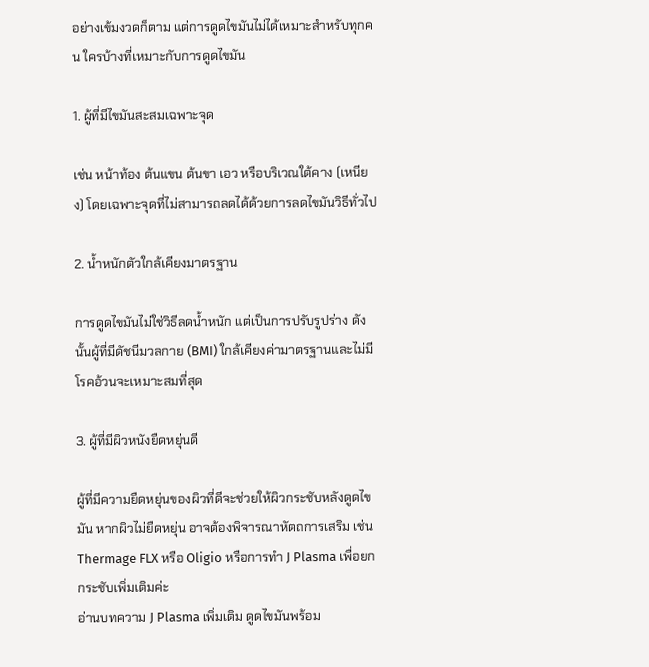อย่างเข้มงวดก็ตาม แต่การดูดไขมันไม่ได้เหมาะสำหรับทุกคน ใครบ้างที่เหมาะกับการดูดไขมัน

1. ผู้ที่มีไขมันสะสมเฉพาะจุด

เช่น หน้าท้อง ต้นแขน ต้นขา เอว หรือบริเวณใต้คาง (เหนียง) โดยเฉพาะจุดที่ไม่สามารถลดได้ด้วยการลดไขมันวิธีทั่วไป

2. น้ำหนักตัวใกล้เคียงมาตรฐาน

การดูดไขมันไม่ใช่วิธีลดน้ำหนัก แต่เป็นการปรับรูปร่าง ดังนั้นผู้ที่มีดัชนีมวลกาย (BMI) ใกล้เคียงค่ามาตรฐานและไม่มีโรคอ้วนจะเหมาะสมที่สุด

3. ผู้ที่มีผิวหนังยืดหยุ่นดี

ผู้ที่มีความยืดหยุ่นของผิวที่ดีจะช่วยให้ผิวกระชับหลังดูดไขมัน หากผิวไม่ยืดหยุ่น อาจต้องพิจารณาหัตถการเสริม เช่น Thermage FLX หรือ Oligio หรือการทำ J Plasma เพื่อยกกระชับเพิ่มเติมค่ะ
อ่านบทความ J Plasma เพิ่มเติม ดูดไขมันพร้อม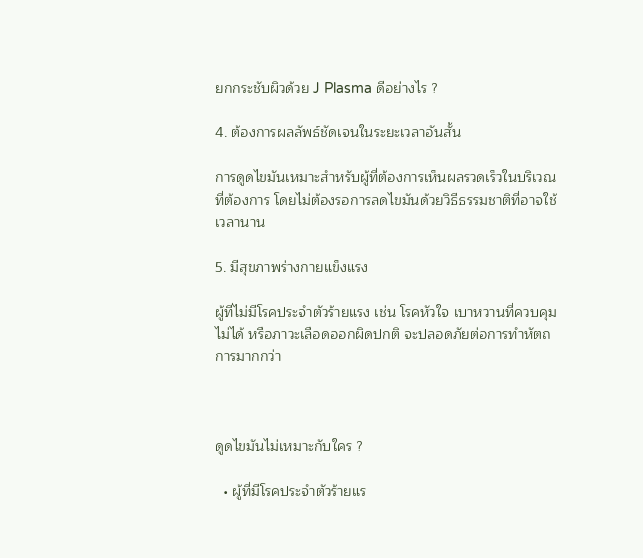ยกกระชับผิวด้วย J Plasma ดีอย่างไร ?

4. ต้องการผลลัพธ์ชัดเจนในระยะเวลาอันสั้น

การดูดไขมันเหมาะสำหรับผู้ที่ต้องการเห็นผลรวดเร็วในบริเวณที่ต้องการ โดยไม่ต้องรอการลดไขมันด้วยวิธีธรรมชาติที่อาจใช้เวลานาน

5. มีสุขภาพร่างกายแข็งแรง

ผู้ที่ไม่มีโรคประจำตัวร้ายแรง เช่น โรคหัวใจ เบาหวานที่ควบคุมไม่ได้ หรือภาวะเลือดออกผิดปกติ จะปลอดภัยต่อการทำหัตถการมากกว่า



ดูดไขมันไม่เหมาะกับใคร ?

  • ผู้ที่มีโรคประจำตัวร้ายแร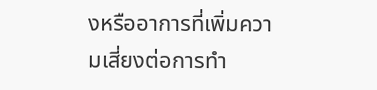งหรืออาการที่เพิ่มความเสี่ยงต่อการทำ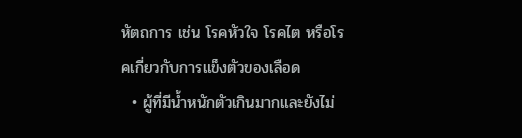หัตถการ เช่น โรคหัวใจ โรคไต หรือโรคเกี่ยวกับการแข็งตัวของเลือด
  • ผู้ที่มีน้ำหนักตัวเกินมากและยังไม่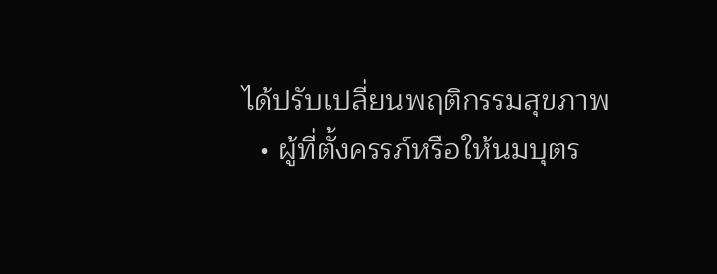ได้ปรับเปลี่ยนพฤติกรรมสุขภาพ
  • ผู้ที่ตั้งครรภ์หรือให้นมบุตร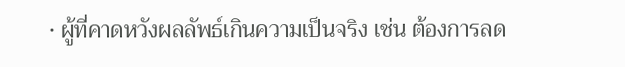• ผู้ที่คาดหวังผลลัพธ์เกินความเป็นจริง เช่น ต้องการลด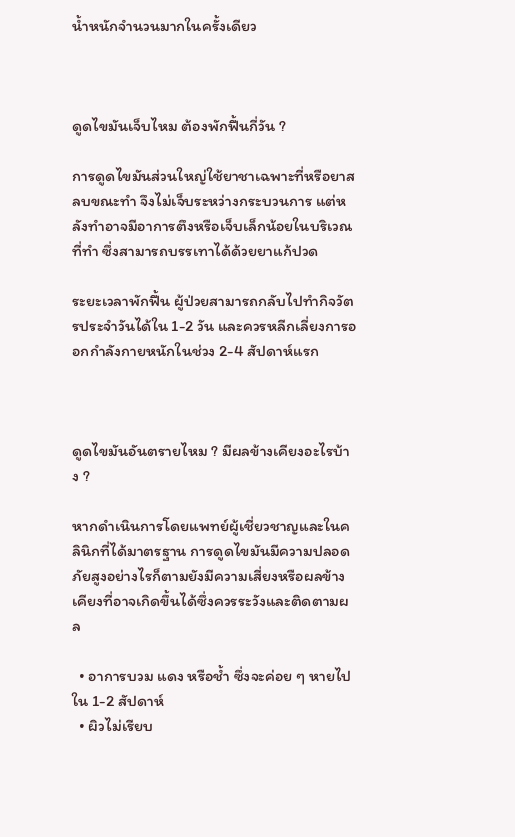น้ำหนักจำนวนมากในครั้งเดียว



ดูดไขมันเจ็บไหม ต้องพักฟื้นกี่วัน ?

การดูดไขมันส่วนใหญ่ใช้ยาชาเฉพาะที่หรือยาสลบขณะทำ จึงไม่เจ็บระหว่างกระบวนการ แต่หลังทำอาจมีอาการตึงหรือเจ็บเล็กน้อยในบริเวณที่ทำ ซึ่งสามารถบรรเทาได้ด้วยยาแก้ปวด

ระยะเวลาพักฟื้น ผู้ป่วยสามารถกลับไปทำกิจวัตรประจำวันได้ใน 1-2 วัน และควรหลีกเลี่ยงการออกกำลังกายหนักในช่วง 2-4 สัปดาห์แรก



ดูดไขมันอันตรายไหม ? มีผลข้างเคียงอะไรบ้าง ?

หากดำเนินการโดยแพทย์ผู้เชี่ยวชาญและในคลินิกที่ได้มาตรฐาน การดูดไขมันมีความปลอดภัยสูงอย่างไรก็ตามยังมีความเสี่ยงหรือผลข้างเคียงที่อาจเกิดขึ้นได้ซึ่งควรระวังและติดตามผล

  • อาการบวม แดง หรือช้ำ ซึ่งจะค่อย ๆ หายไปใน 1-2 สัปดาห์
  • ผิวไม่เรียบ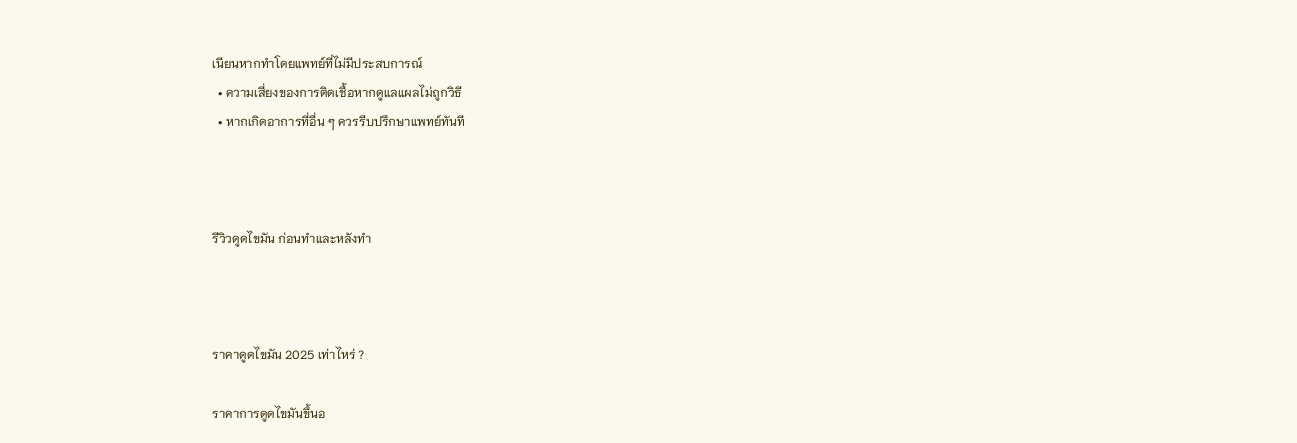เนียนหากทำโดยแพทย์ที่ไม่มีประสบการณ์
  • ความเสี่ยงของการติดเชื้อหากดูแลแผลไม่ถูกวิธี
  • หากเกิดอาการที่อื่น ๆ ควรรีบปรึกษาแพทย์ทันที



รีวิวดูดไขมัน ก่อนทำและหลังทำ



ราคาดูดไขมัน 2025 เท่าไหร่ ?

ราคาการดูดไขมันขึ้นอ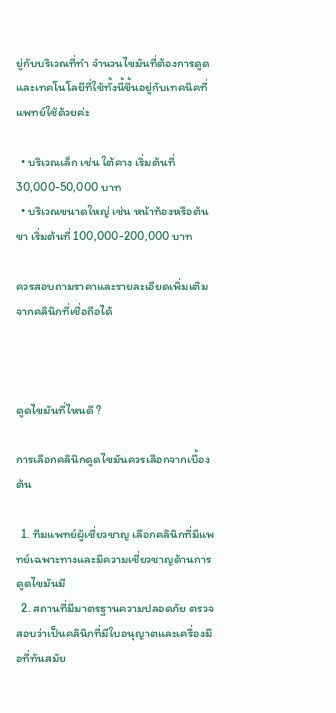ยู่กับบริเวณที่ทำ จำนวนไขมันที่ต้องการดูด และเทคโนโลยีที่ใช้ทั้งนี้ขึ้นอยู่กับเทคนิคที่แพทย์ใช้ด้วยค่ะ

  • บริเวณเล็ก เช่น ใต้คาง เริ่มต้นที่ 30,000-50,000 บาท
  • บริเวณขนาดใหญ่ เช่น หน้าท้องหรือต้นขา เริ่มต้นที่ 100,000-200,000 บาท

ควรสอบถามราคาและรายละเอียดเพิ่มเติมจากคลินิกที่เชื่อถือได้



ดูดไขมันที่ไหนดี ?

การเลือกคลินิกดูดไขมันควรเลือกจากเบื้องต้น

  1. ทีมแพทย์ผู้เชี่ยวชาญ เลือกคลินิกที่มีแพทย์เฉพาะทางและมีความเชี่ยวชาญด้านการดูดไขมันมี
  2. สถานที่มีมาตรฐานความปลอดภัย ตรวจสอบว่าเป็นคลินิกที่มีใบอนุญาตและเครื่องมือที่ทันสมัย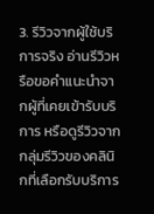3. รีวิวจากผู้ใช้บริการจริง อ่านรีวิวหรือขอคำแนะนำจากผู้ที่เคยเข้ารับบริการ หรือดูรีวิวจากกลุ่มรีวิวของคลินิกที่เลือกรับบริการ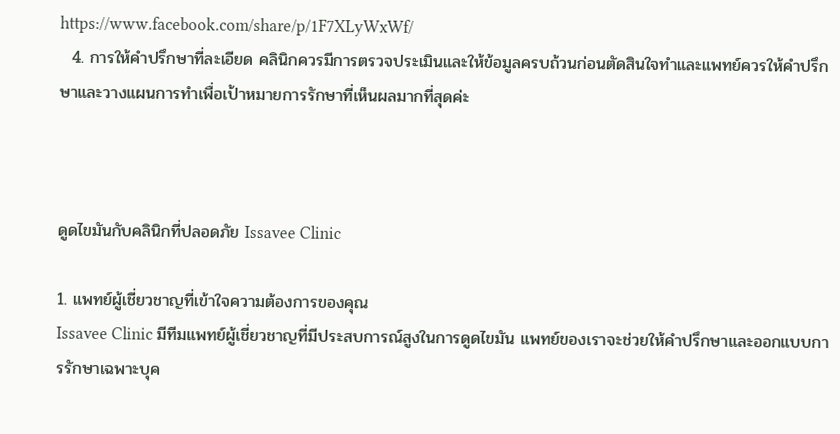https://www.facebook.com/share/p/1F7XLyWxWf/
  4. การให้คำปรึกษาที่ละเอียด คลินิกควรมีการตรวจประเมินและให้ข้อมูลครบถ้วนก่อนตัดสินใจทำและแพทย์ควรให้คำปรึกษาและวางแผนการทำเพื่อเป้าหมายการรักษาที่เห็นผลมากที่สุดค่ะ



ดูดไขมันกับคลินิกที่ปลอดภัย Issavee Clinic

1. แพทย์ผู้เชี่ยวชาญที่เข้าใจความต้องการของคุณ
Issavee Clinic มีทีมแพทย์ผู้เชี่ยวชาญที่มีประสบการณ์สูงในการดูดไขมัน แพทย์ของเราจะช่วยให้คำปรึกษาและออกแบบการรักษาเฉพาะบุค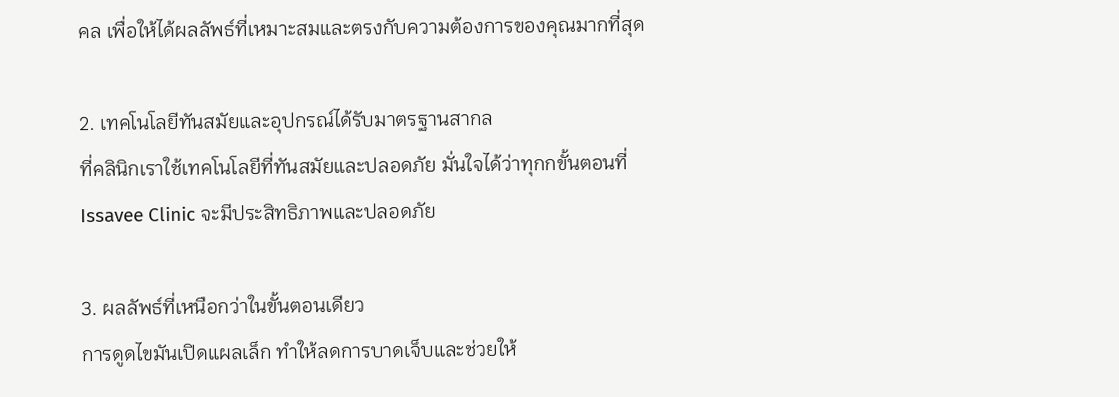คล เพื่อให้ได้ผลลัพธ์ที่เหมาะสมและตรงกับความต้องการของคุณมากที่สุด

2. เทคโนโลยีทันสมัยและอุปกรณ์ได้รับมาตรฐานสากล
ที่คลินิกเราใช้เทคโนโลยีที่ทันสมัยและปลอดภัย มั่นใจได้ว่าทุกกขั้นตอนที่ Issavee Clinic จะมีประสิทธิภาพและปลอดภัย

3. ผลลัพธ์ที่เหนือกว่าในขั้นตอนเดียว
การดูดไขมันเปิดแผลเล็ก ทำให้ลดการบาดเจ็บและช่วยให้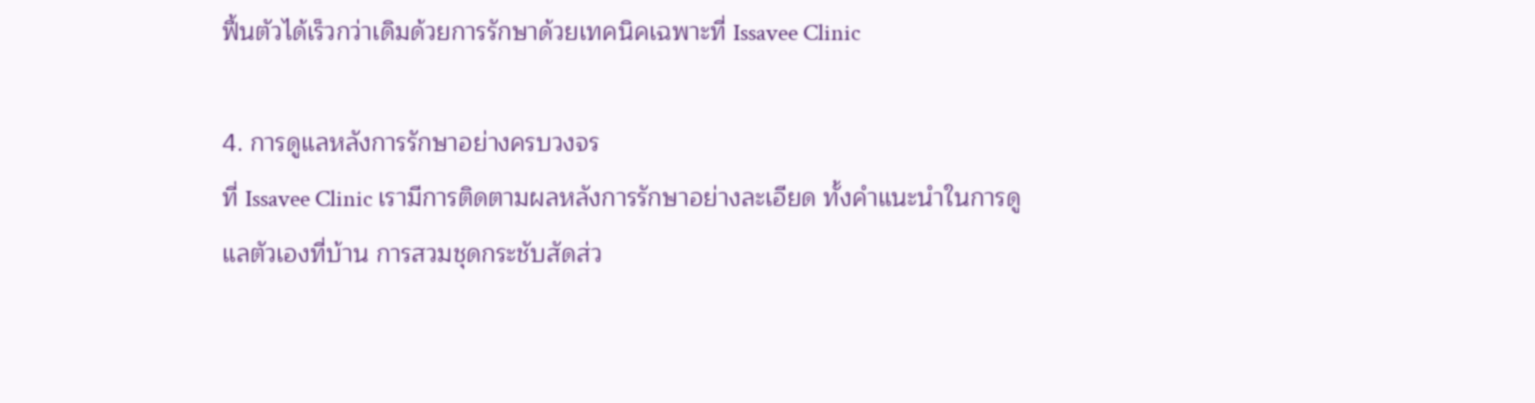ฟื้นตัวได้เร็วกว่าเดิมด้วยการรักษาด้วยเทคนิคเฉพาะที่ Issavee Clinic

4. การดูแลหลังการรักษาอย่างครบวงจร
ที่ Issavee Clinic เรามีการติดตามผลหลังการรักษาอย่างละเอียด ทั้งคำแนะนำในการดูแลตัวเองที่บ้าน การสวมชุดกระชับสัดส่ว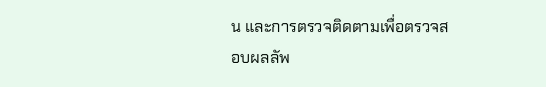น และการตรวจติดตามเพื่อตรวจสอบผลลัพ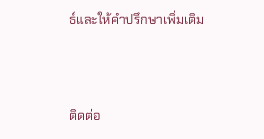ธ์และให้คำปรึกษาเพิ่มเติม





ติดต่อ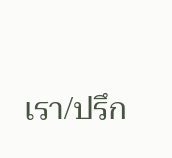เรา/ปรึก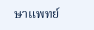ษาแพทย์